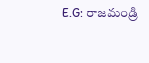E.G: రాజమండ్రి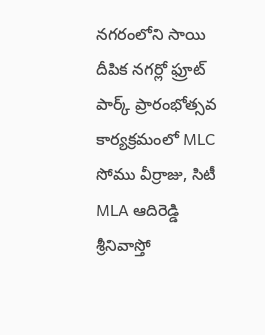నగరంలోని సాయి దీపిక నగర్లో ఫ్రూట్ పార్క్ ప్రారంభోత్సవ కార్యక్రమంలో MLC సోము వీర్రాజు, సిటీ MLA ఆదిరెడ్డి శ్రీనివాస్తో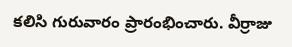కలిసి గురువారం ప్రారంభించారు. వీర్రాజు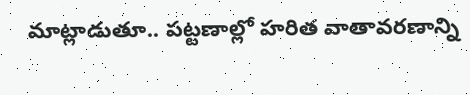మాట్లాడుతూ.. పట్టణాల్లో హరిత వాతావరణాన్ని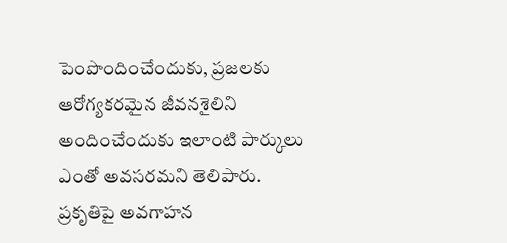పెంపొందించేందుకు, ప్రజలకు ఆరోగ్యకరమైన జీవనశైలిని అందించేందుకు ఇలాంటి పార్కులు ఎంతో అవసరమని తెలిపారు. ప్రకృతిపై అవగాహన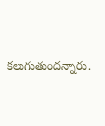కలుగుతుందన్నారు.